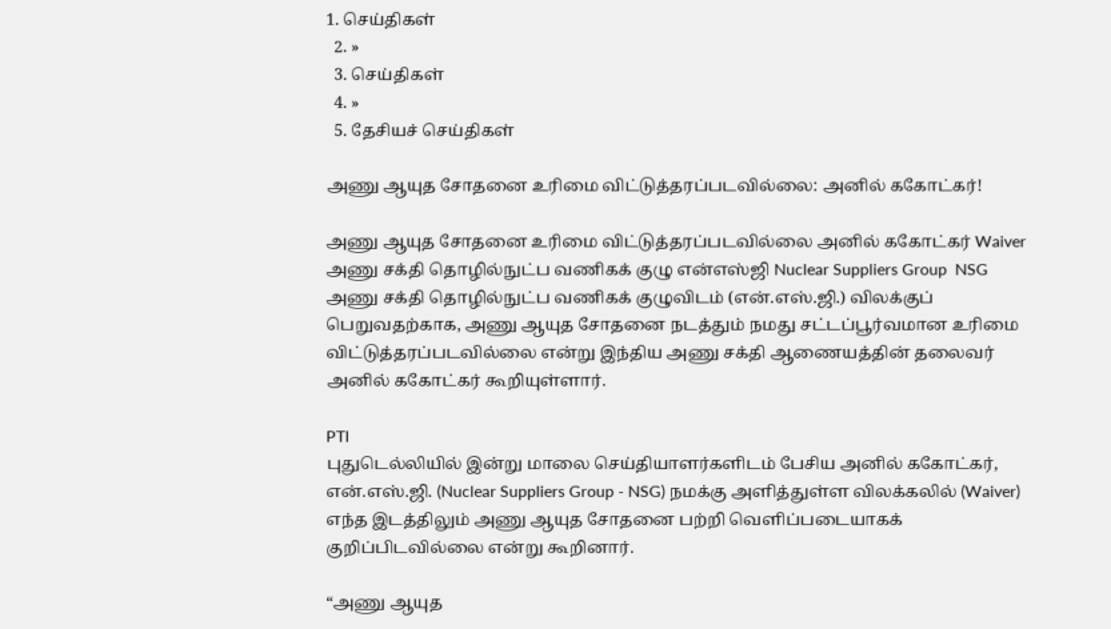1. செய்திகள்
  2. »
  3. செய்திகள்
  4. »
  5. தேசியச் செய்திகள்

அணு ஆயுத சோதனை உரிமை விட்டுத்தரப்படவில்லை: அனில் ககோட்கர்!

அணு ஆயுத சோதனை உரிமை விட்டுத்தரப்படவில்லை அனில் ககோட்கர் Waiver அணு சக்தி தொழில்நுட்ப வணிகக் குழு என்எஸ்ஜி Nuclear Suppliers Group  NSG
அணு சக்தி தொழில்நுட்ப வணிகக் குழுவிடம் (என்.எஸ்.ஜி.) விலக்குப் பெறுவதற்காக, அணு ஆயுத சோதனை நடத்தும் நமது சட்டப்பூர்வமான உரிமை விட்டுத்தரப்படவில்லை என்று இந்திய அணு சக்தி ஆணையத்தின் தலைவர் அனில் ககோட்கர் கூறியுள்ளார்.

PTI
புதுடெல்லியில் இன்று மாலை செய்தியாளர்களிடம் பேசிய அனில் ககோட்கர், என்.எஸ்.ஜி. (Nuclear Suppliers Group - NSG) நமக்கு அளித்துள்ள விலக்கலில் (Waiver) எந்த இடத்திலும் அணு ஆயுத சோதனை பற்றி வெளிப்படையாகக் குறிப்பிடவில்லை என்று கூறினார்.

“அணு ஆயுத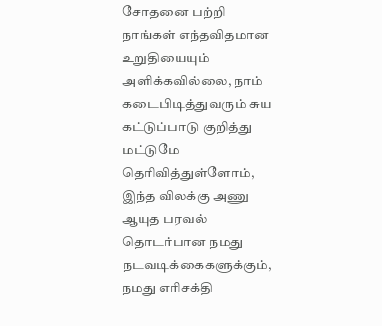சோதனை பற்றி நாங்கள் எந்தவிதமான உறுதியையும் அளிக்கவில்லை, நாம் கடைபிடித்துவரும் சுய கட்டுப்பாடு குறித்து மட்டுமே தெரிவித்துள்ளோம், இந்த விலக்கு அணு ஆயுத பரவல் தொடர்பான நமது நடவடிக்கைகளுக்கும், நமது எரிசக்தி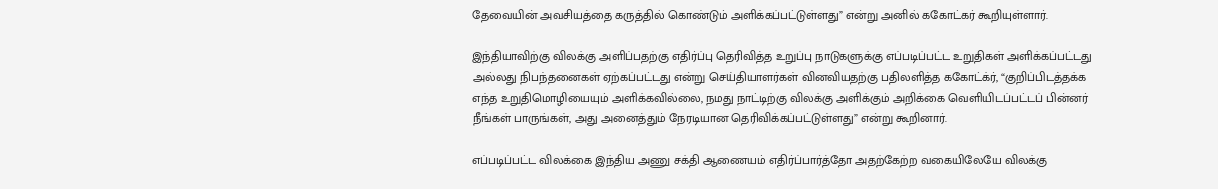தேவையின் அவசியத்தை கருத்தில் கொண்டும் அளிக்கப்பட்டுள்ளது” என்று அனில் ககோட்கர் கூறியுள்ளார்.

இந்தியாவிற்கு விலக்கு அளிப்பதற்கு எதிர்ப்பு தெரிவித்த உறுப்பு நாடுகளுக்கு எப்படிப்பட்ட உறுதிகள் அளிக்கப்பட்டது அல்லது நிபந்தனைகள் ஏற்கப்பட்டது என்று செய்தியாளர்கள் வினவியதற்கு பதிலளித்த ககோட்க்ர், “குறிப்பிடத்தக்க எந்த உறுதிமொழியையும் அளிக்கவில்லை, நமது நாட்டிற்கு விலக்கு அளிக்கும் அறிக்கை வெளியிடப்பட்டப் பின்னர் நீங்கள் பாருங்கள், அது அனைத்தும் நேரடியான தெரிவிக்கப்பட்டுள்ளது” என்று கூறினார்.

எப்படிப்பட்ட விலக்கை இந்திய அணு சக்தி ஆணையம் எதிர்ப்பார்த்தோ அதற்கேற்ற வகையிலேயே விலக்கு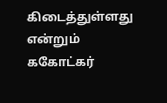கிடைத்துள்ளது என்றும் ககோட்கர்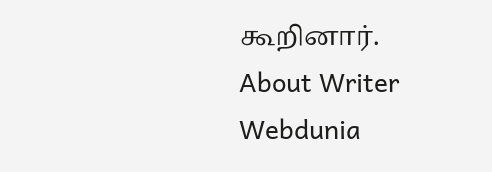கூறினார்.
About Writer
Webdunia